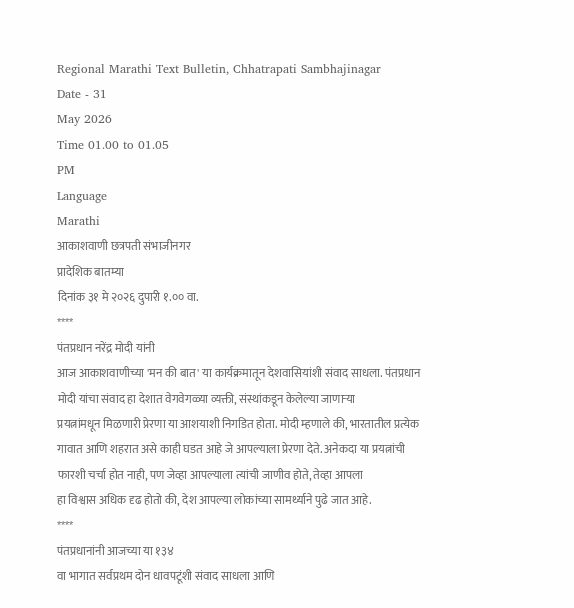Regional Marathi Text Bulletin, Chhatrapati Sambhajinagar
Date - 31
May 2026
Time 01.00 to 01.05
PM
Language
Marathi
आकाशवाणी छत्रपती संभाजीनगर
प्रादेशिक बातम्या
दिनांक ३१ मे २०२६ दुपारी १.०० वा.
****
पंतप्रधान नरेंद्र मोदी यांनी
आज आकाशवाणीच्या 'मन की बात' या कार्यक्रमातून देशवासियांशी संवाद साधला. पंतप्रधान
मोदी यांचा संवाद हा देशात वेगवेगळ्या व्यक्ती, संस्थांकडून केलेल्या जाणाऱ्या
प्रयत्नांमधून मिळणारी प्रेरणा या आशयाशी निगडित होता. मोदी म्हणाले की, भारतातील प्रत्येक
गावात आणि शहरात असे काही घडत आहे जे आपल्याला प्रेरणा देते. अनेकदा या प्रयत्नांची
फारशी चर्चा होत नाही, पण जेव्हा आपल्याला त्यांची जाणीव होते, तेव्हा आपला
हा विश्वास अधिक दृढ होतो की, देश आपल्या लोकांच्या सामर्थ्याने पुढे जात आहे.
****
पंतप्रधानांनी आजच्या या १३४
वा भागात सर्वप्रथम दोन धावपटूंशी संवाद साधला आणि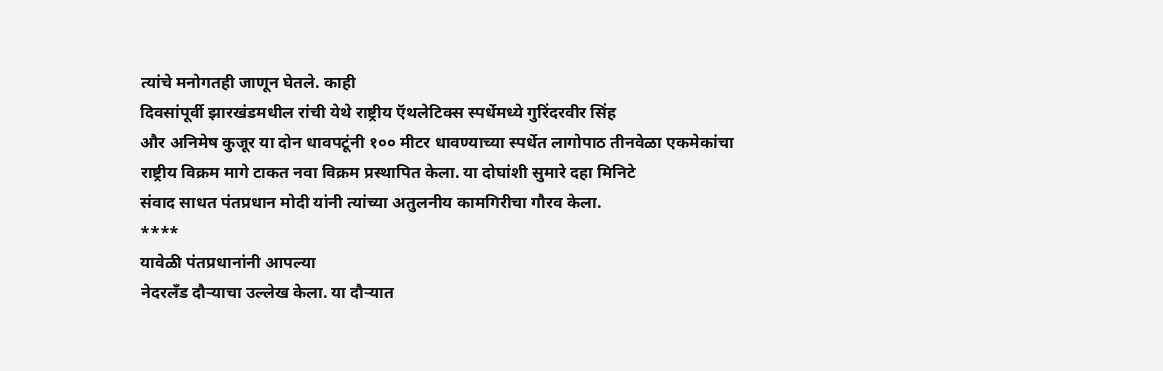त्यांचे मनोगतही जाणून घेतले. काही
दिवसांपूर्वी झारखंडमधील रांची येथे राष्ट्रीय ऍथलेटिक्स स्पर्धेमध्ये गुरिंदरवीर सिंह
और अनिमेष कुजूर या दोन धावपटूंनी १०० मीटर धावण्याच्या स्पर्धेत लागोपाठ तीनवेळा एकमेकांचा
राष्ट्रीय विक्रम मागे टाकत नवा विक्रम प्रस्थापित केला. या दोघांशी सुमारे दहा मिनिटे
संवाद साधत पंतप्रधान मोदी यांनी त्यांच्या अतुलनीय कामगिरीचा गौरव केला.
****
यावेळी पंतप्रधानांनी आपल्या
नेदरलँड दौऱ्याचा उल्लेख केला. या दौऱ्यात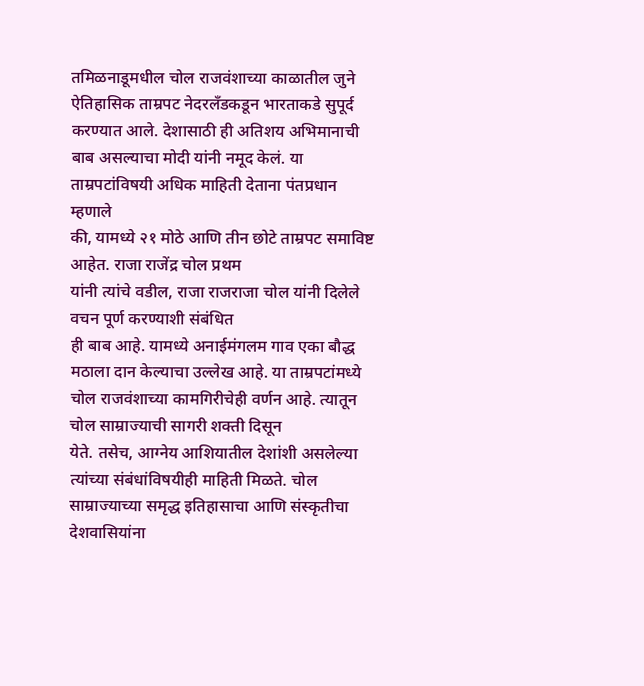तमिळनाडूमधील चोल राजवंशाच्या काळातील जुने
ऐतिहासिक ताम्रपट नेदरलँडकडून भारताकडे सुपूर्द करण्यात आले. देशासाठी ही अतिशय अभिमानाची
बाब असल्याचा मोदी यांनी नमूद केलं. या ताम्रपटांविषयी अधिक माहिती देताना पंतप्रधान म्हणाले
की, यामध्ये २१ मोठे आणि तीन छोटे ताम्रपट समाविष्ट आहेत. राजा राजेंद्र चोल प्रथम
यांनी त्यांचे वडील, राजा राजराजा चोल यांनी दिलेले वचन पूर्ण करण्याशी संबंधित
ही बाब आहे. यामध्ये अनाईमंगलम गाव एका बौद्ध मठाला दान केल्याचा उल्लेख आहे. या ताम्रपटांमध्ये
चोल राजवंशाच्या कामगिरीचेही वर्णन आहे. त्यातून चोल साम्राज्याची सागरी शक्ती दिसून
येते. तसेच, आग्नेय आशियातील देशांशी असलेल्या त्यांच्या संबंधांविषयीही माहिती मिळते. चोल
साम्राज्याच्या समृद्ध इतिहासाचा आणि संस्कृतीचा देशवासियांना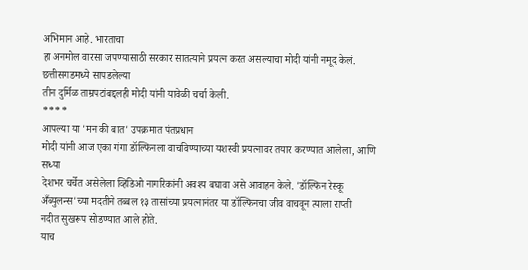अभिमान आहे. भारताचा
हा अनमोल वारसा जपण्यासाठी सरकार सातत्याने प्रयत्न करत असल्याचा मोदी यांनी नमूद केलं.
छत्तीसगडमध्ये सापडलेल्या
तीन दुर्मिळ ताम्रपटांबद्दलही मोदी यांनी यावेळी चर्चा केली.
****
आपल्या या 'मन की बात' उपक्रमात पंतप्रधान
मोदी यांनी आज एका गंगा डॉल्फिनला वाचविण्याच्या यशस्वी प्रयत्नावर तयार करण्यात आलेला, आणि सध्या
देशभर चर्चेत असेलेला व्हिडिओ नागरिकांनी अवश्य बघावा असे आवाहन केले. 'डॉल्फिन रेस्कू
अँब्युलन्स'च्या मदतीने तब्बल १३ तासांच्या प्रयत्नानंतर या डॉल्फिनचा जीव वाचवून त्याला राप्ती
नदीत सुखरूप सोडण्यात आले होते.
याच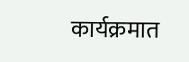कार्यक्रमात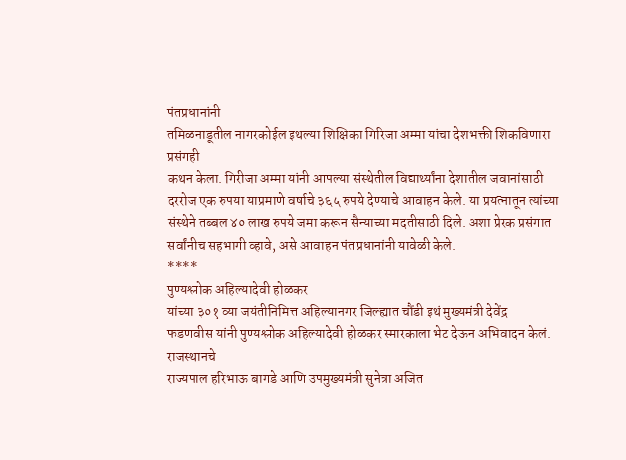पंतप्रधानांनी
तमिळनाडूतील नागरकोईल इथल्या शिक्षिका गिरिजा अम्मा यांचा देशभक्ती शिकविणारा प्रसंगही
कथन केला. गिरीजा अम्मा यांनी आपल्या संस्थेतील विद्यार्थ्यांना देशातील जवानांसाठी
दररोज एक रुपया याप्रमाणे वर्षाचे ३६५ रुपये देण्याचे आवाहन केले. या प्रयत्नातून त्यांच्या
संस्थेने तब्बल ४० लाख रुपये जमा करून सैन्याच्या मदतीसाठी दिले. अशा प्रेरक प्रसंगात
सर्वांनीच सहभागी व्हावे, असे आवाहन पंतप्रधानांनी यावेळी केले.
****
पुण्यश्लोक अहिल्यादेवी होळकर
यांच्या ३०१ व्या जयंतीनिमित्त अहिल्यानगर जिल्ह्यात चौंडी इथं मुख्यमंत्री देवेंद्र
फडणवीस यांनी पुण्यश्लोक अहिल्यादेवी होळकर स्मारकाला भेट देऊन अभिवादन केलं. राजस्थानचे
राज्यपाल हरिभाऊ बागडे आणि उपमुख्यमंत्री सुनेत्रा अजित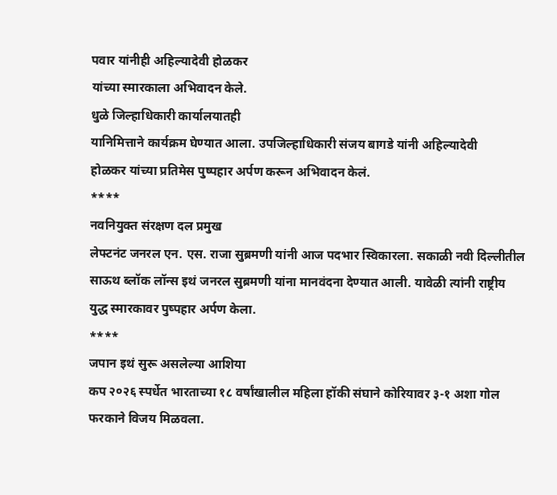पवार यांनीही अहिल्यादेवी होळकर
यांच्या स्मारकाला अभिवादन केले.
धुळे जिल्हाधिकारी कार्यालयातही
यानिमित्ताने कार्यक्रम घेण्यात आला. उपजिल्हाधिकारी संजय बागडे यांनी अहिल्यादेवी
होळकर यांच्या प्रतिमेस पुष्पहार अर्पण करून अभिवादन केलं.
****
नवनियुक्त संरक्षण दल प्रमुख
लेफ्टनंट जनरल एन. एस. राजा सुब्रमणी यांनी आज पदभार स्विकारला. सकाळी नवी दिल्लीतील
साऊथ ब्लॉक लॉन्स इथं जनरल सुब्रमणी यांना मानवंदना देण्यात आली. यावेळी त्यांनी राष्ट्रीय
युद्ध स्मारकावर पुष्पहार अर्पण केला.
****
जपान इथं सुरू असलेल्या आशिया
कप २०२६ स्पर्धेत भारताच्या १८ वर्षांखालील महिला हॉकी संघाने कोरियावर ३-१ अशा गोल
फरकाने विजय मिळवला.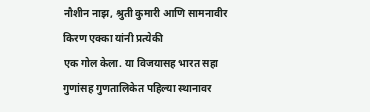नौशीन नाझ, श्रुती कुमारी आणि सामनावीर किरण एक्का यांनी प्रत्येकी
एक गोल केला. या विजयासह भारत सहा गुणांसह गुणतालिकेत पहिल्या स्थानावर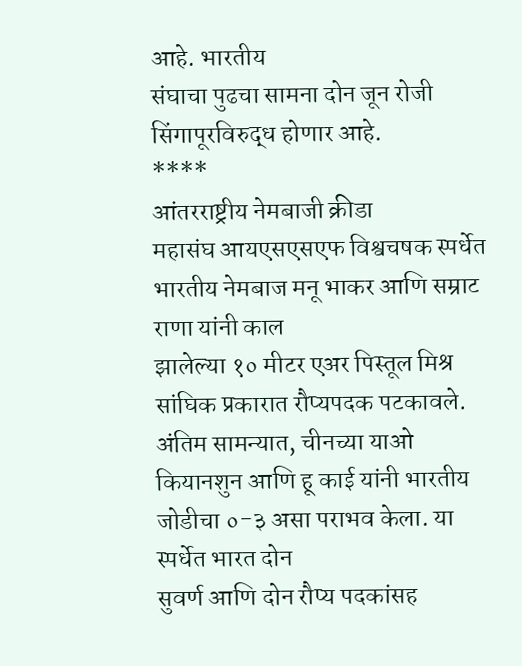आहे. भारतीय
संघाचा पुढचा सामना दोन जून रोजी सिंगापूरविरुद्ध होणार आहे.
****
आंतरराष्ट्रीय नेमबाजी क्रीडा
महासंघ आयएसएसएफ विश्वचषक स्पर्धेत भारतीय नेमबाज मनू भाकर आणि सम्राट राणा यांनी काल
झालेल्या १० मीटर एअर पिस्तूल मिश्र सांघिक प्रकारात रौप्यपदक पटकावले. अंतिम सामन्यात, चीनच्या याओ
कियानशुन आणि हू काई यांनी भारतीय जोडीचा ०-३ असा पराभव केला. या स्पर्धेत भारत दोन
सुवर्ण आणि दोन रौप्य पदकांसह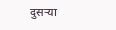दुसऱ्या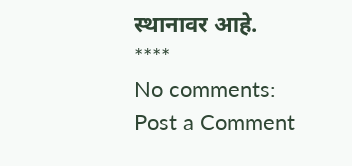स्थानावर आहे.
****
No comments:
Post a Comment